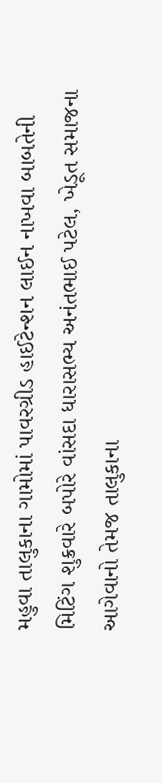મહુવા તાલુકાના ગામોમાં પાવરગ્રીડ હાઈટેન્શન લાઈન નાખવા બાબતેની મિટિંગ શુક્રવારે બપોરે વાંસદા ધારાસભ્ય અનંતભાઈ પટેલ, ખેડૂત સમાજના આગેવાનો તેમજ તાલુકાના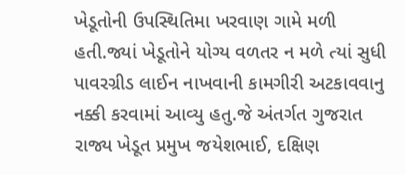ખેડૂતોની ઉપસ્થિતિમા ખરવાણ ગામે મળી હતી.જ્યાં ખેડૂતોને યોગ્ય વળતર ન મળે ત્યાં સુધી પાવરગ્રીડ લાઈન નાખવાની કામગીરી અટકાવવાનુ નક્કી કરવામાં આવ્યુ હતુ.જે અંતર્ગત ગુજરાત રાજ્ય ખેડૂત પ્રમુખ જયેશભાઈ, દક્ષિણ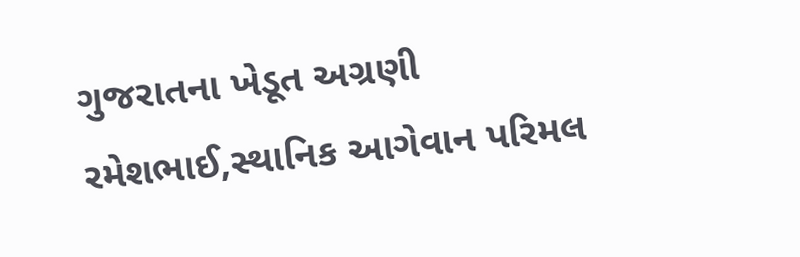ગુજરાતના ખેડૂત અગ્રણી રમેશભાઈ,સ્થાનિક આગેવાન પરિમલ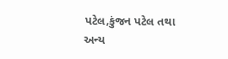પટેલ,કુંજન પટેલ તથા અન્ય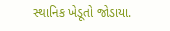સ્થાનિક ખેડૂતો જોડાયા.